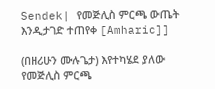Sendek| የመጅሊስ ምርጫ ውጤት እንዲታገድ ተጠየቀ [Amharic]]

(በዘሪሁን ሙሉጌታ) እየተካሄደ ያለው የመጅሊስ ምርጫ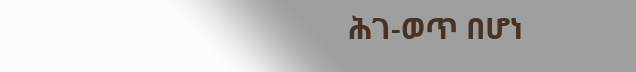ሕገ-ወጥ በሆነ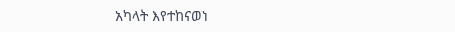አካላት እየተከናወነ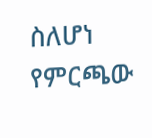ስለሆነ የምርጫው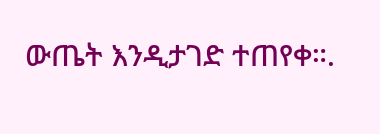ውጤት እንዲታገድ ተጠየቀ።.